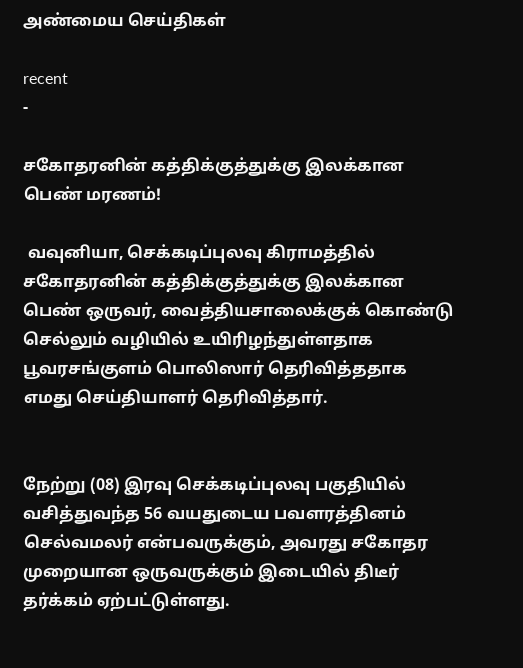அண்மைய செய்திகள்

recent
-

சகோதரனின் கத்திக்குத்துக்கு இலக்கான பெண் மரணம்!

 வவுனியா, செக்கடிப்புலவு கிராமத்தில் சகோதரனின் கத்திக்குத்துக்கு இலக்கான பெண் ஒருவர், வைத்தியசாலைக்குக் கொண்டு செல்லும் வழியில் உயிரிழந்துள்ளதாக பூவரசங்குளம் பொலிஸார் தெரிவித்ததாக எமது செய்தியாளர் தெரிவித்தார்.


நேற்று (08) இரவு செக்கடிப்புலவு பகுதியில் வசித்துவந்த 56 வயதுடைய பவளரத்தினம் செல்வமலர் என்பவருக்கும், அவரது சகோதர முறையான ஒருவருக்கும் இடையில் திடீர் தர்க்கம் ஏற்பட்டுள்ளது.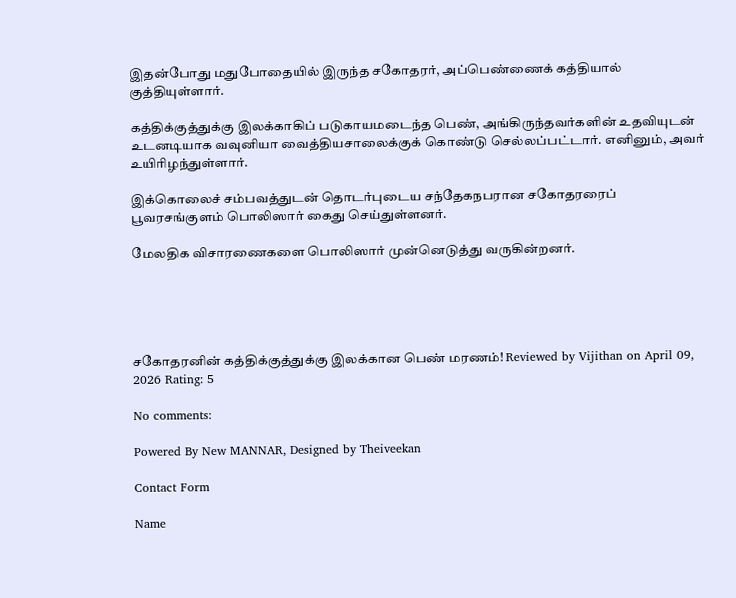இதன்போது மதுபோதையில் இருந்த சகோதரர், அப்பெண்ணைக் கத்தியால் குத்தியுள்ளார்.

கத்திக்குத்துக்கு இலக்காகிப் படுகாயமடைந்த பெண், அங்கிருந்தவர்களின் உதவியுடன் உடனடியாக வவுனியா வைத்தியசாலைக்குக் கொண்டு செல்லப்பட்டார். எனினும், அவர் உயிரிழந்துள்ளார்.

இக்கொலைச் சம்பவத்துடன் தொடர்புடைய சந்தேகநபரான சகோதரரைப் பூவரசங்குளம் பொலிஸார் கைது செய்துள்ளனர்.

மேலதிக விசாரணைகளை பொலிஸார் முன்னெடுத்து வருகின்றனர்.





சகோதரனின் கத்திக்குத்துக்கு இலக்கான பெண் மரணம்! Reviewed by Vijithan on April 09, 2026 Rating: 5

No comments:

Powered By New MANNAR, Designed by Theiveekan

Contact Form

Name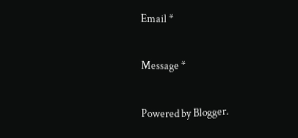Email *

Message *

Powered by Blogger.